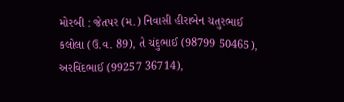મોરબી : જેતપર (મ.) નિવાસી હીરાબેન ચતુરભાઈ કલોલા (ઉ.વ. 89), તે ચંદુભાઈ (98799 50465), અરવિંદભાઈ (99257 36714),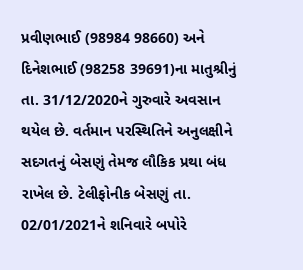પ્રવીણભાઈ (98984 98660) અને દિનેશભાઈ (98258 39691)ના માતુશ્રીનું તા. 31/12/2020ને ગુરુવારે અવસાન થયેલ છે. વર્તમાન પરસ્થિતિને અનુલક્ષીને સદગતનું બેસણું તેમજ લૌકિક પ્રથા બંધ રાખેલ છે. ટેલીફોનીક બેસણું તા. 02/01/2021ને શનિવારે બપોરે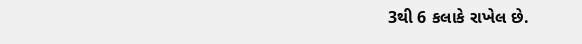3થી 6 કલાકે રાખેલ છે.